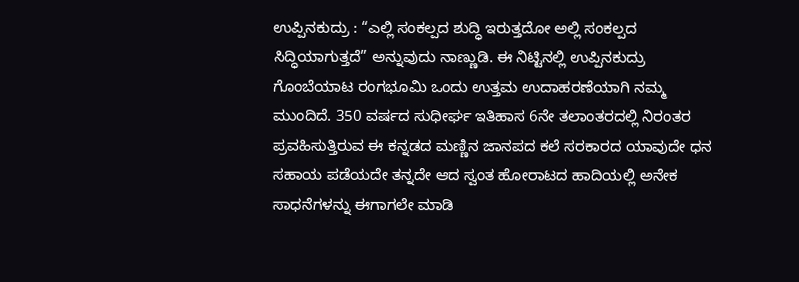ಉಪ್ಪಿನಕುದ್ರು : “ಎಲ್ಲಿ ಸಂಕಲ್ಪದ ಶುದ್ಧಿ ಇರುತ್ತದೋ ಅಲ್ಲಿ ಸಂಕಲ್ಪದ ಸಿದ್ಧಿಯಾಗುತ್ತದೆ” ಅನ್ನುವುದು ನಾಣ್ಣುಡಿ. ಈ ನಿಟ್ಟಿನಲ್ಲಿ ಉಪ್ಪಿನಕುದ್ರು ಗೊಂಬೆಯಾಟ ರಂಗಭೂಮಿ ಒಂದು ಉತ್ತಮ ಉದಾಹರಣೆಯಾಗಿ ನಮ್ಮ ಮುಂದಿದೆ. 350 ವರ್ಷದ ಸುಧೀರ್ಘ ಇತಿಹಾಸ 6ನೇ ತಲಾಂತರದಲ್ಲಿ ನಿರಂತರ ಪ್ರವಹಿಸುತ್ತಿರುವ ಈ ಕನ್ನಡದ ಮಣ್ಣಿನ ಜಾನಪದ ಕಲೆ ಸರಕಾರದ ಯಾವುದೇ ಧನ ಸಹಾಯ ಪಡೆಯದೇ ತನ್ನದೇ ಆದ ಸ್ವಂತ ಹೋರಾಟದ ಹಾದಿಯಲ್ಲಿ ಅನೇಕ ಸಾಧನೆಗಳನ್ನು ಈಗಾಗಲೇ ಮಾಡಿ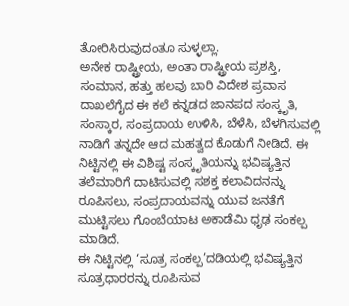ತೋರಿಸಿರುವುದಂತೂ ಸುಳ್ಳಲ್ಲಾ.
ಅನೇಕ ರಾಷ್ಟ್ರೀಯ, ಅಂತಾ ರಾಷ್ಟ್ರೀಯ ಪ್ರಶಸ್ತಿ, ಸಂಮಾನ, ಹತ್ತು ಹಲವು ಬಾರಿ ವಿದೇಶ ಪ್ರವಾಸ ದಾಖಲೆಗೈದ ಈ ಕಲೆ ಕನ್ನಡದ ಜಾನಪದ ಸಂಸ್ಕೃತಿ, ಸಂಸ್ಕಾರ, ಸಂಪ್ರದಾಯ ಉಳಿಸಿ, ಬೆಳೆಸಿ, ಬೆಳಗಿಸುವಲ್ಲಿ ನಾಡಿಗೆ ತನ್ನದೇ ಆದ ಮಹತ್ವದ ಕೊಡುಗೆ ನೀಡಿದೆ. ಈ ನಿಟ್ಟಿನಲ್ಲಿ ಈ ವಿಶಿಷ್ಟ ಸಂಸ್ಕೃತಿಯನ್ನು ಭವಿಷ್ಯತ್ತಿನ ತಲೆಮಾರಿಗೆ ದಾಟಿಸುವಲ್ಲಿ ಸಶಕ್ತ ಕಲಾವಿದನನ್ನು ರೂಪಿಸಲು, ಸಂಪ್ರದಾಯವನ್ನು ಯುವ ಜನತೆಗೆ ಮುಟ್ಟಿಸಲು ಗೊಂಬೆಯಾಟ ಅಕಾಡೆಮಿ ಧೃಢ ಸಂಕಲ್ಪ ಮಾಡಿದೆ.
ಈ ನಿಟ್ಟಿನಲ್ಲಿ ‘ಸೂತ್ರ ಸಂಕಲ್ಪ’ದಡಿಯಲ್ಲಿ ಭವಿಷ್ಯತ್ತಿನ ಸೂತ್ರಧಾರರನ್ನು ರೂಪಿಸುವ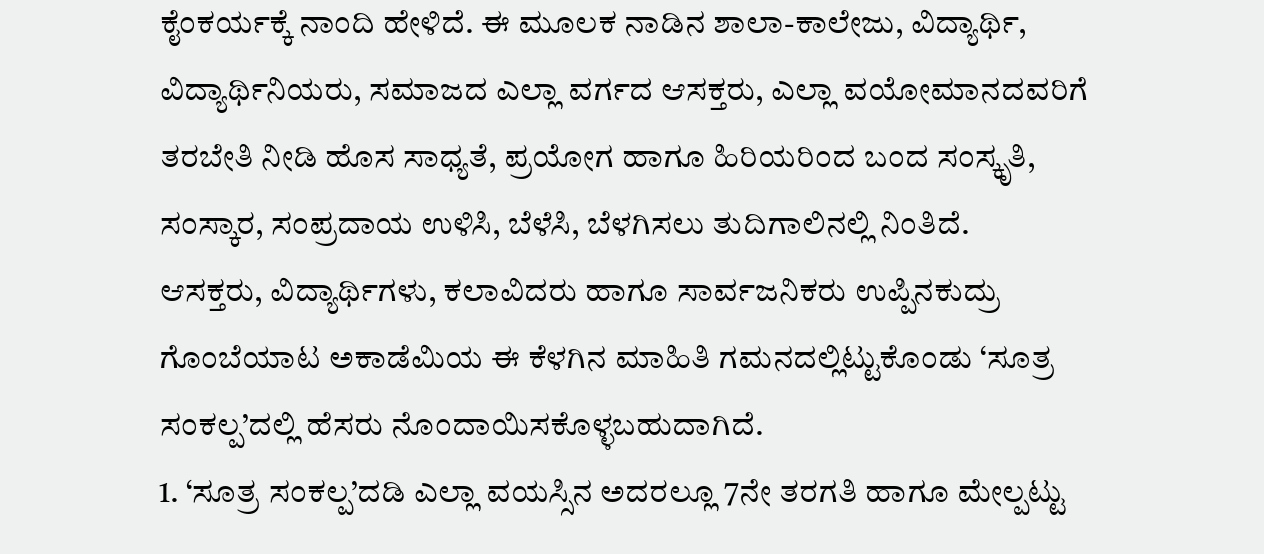ಕೈಂಕರ್ಯಕ್ಕೆ ನಾಂದಿ ಹೇಳಿದೆ. ಈ ಮೂಲಕ ನಾಡಿನ ಶಾಲಾ-ಕಾಲೇಜು, ವಿದ್ಯಾರ್ಥಿ, ವಿದ್ಯಾರ್ಥಿನಿಯರು, ಸಮಾಜದ ಎಲ್ಲಾ ವರ್ಗದ ಆಸಕ್ತರು, ಎಲ್ಲಾ ವಯೋಮಾನದವರಿಗೆ ತರಬೇತಿ ನೀಡಿ ಹೊಸ ಸಾಧ್ಯತೆ, ಪ್ರಯೋಗ ಹಾಗೂ ಹಿರಿಯರಿಂದ ಬಂದ ಸಂಸ್ಕೃತಿ, ಸಂಸ್ಕಾರ, ಸಂಪ್ರದಾಯ ಉಳಿಸಿ, ಬೆಳೆಸಿ, ಬೆಳಗಿಸಲು ತುದಿಗಾಲಿನಲ್ಲಿ ನಿಂತಿದೆ.
ಆಸಕ್ತರು, ವಿದ್ಯಾರ್ಥಿಗಳು, ಕಲಾವಿದರು ಹಾಗೂ ಸಾರ್ವಜನಿಕರು ಉಪ್ಪಿನಕುದ್ರು ಗೊಂಬೆಯಾಟ ಅಕಾಡೆಮಿಯ ಈ ಕೆಳಗಿನ ಮಾಹಿತಿ ಗಮನದಲ್ಲಿಟ್ಟುಕೊಂಡು ‘ಸೂತ್ರ ಸಂಕಲ್ಪ’ದಲ್ಲಿ ಹೆಸರು ನೊಂದಾಯಿಸಕೊಳ್ಳಬಹುದಾಗಿದೆ.
1. ‘ಸೂತ್ರ ಸಂಕಲ್ಪ’ದಡಿ ಎಲ್ಲಾ ವಯಸ್ಸಿನ ಅದರಲ್ಲೂ 7ನೇ ತರಗತಿ ಹಾಗೂ ಮೇಲ್ಪಟ್ಟು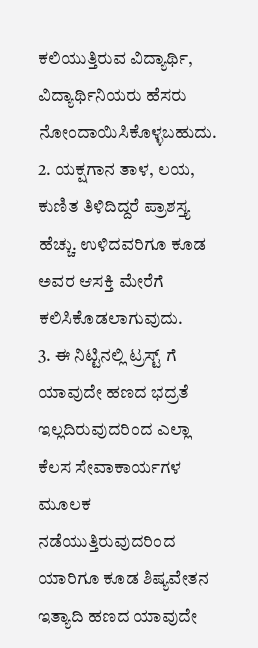ಕಲಿಯುತ್ತಿರುವ ವಿದ್ಯಾರ್ಥಿ, ವಿದ್ಯಾರ್ಥಿನಿಯರು ಹೆಸರು ನೋಂದಾಯಿಸಿಕೊಳ್ಳಬಹುದು.
2. ಯಕ್ಷಗಾನ ತಾಳ, ಲಯ, ಕುಣಿತ ತಿಳಿದಿದ್ದರೆ ಪ್ರಾಶಸ್ತ್ಯ ಹೆಚ್ಚು. ಉಳಿದವರಿಗೂ ಕೂಡ ಅವರ ಆಸಕ್ತಿ ಮೇರೆಗೆ ಕಲಿಸಿಕೊಡಲಾಗುವುದು.
3. ಈ ನಿಟ್ಟಿನಲ್ಲಿ ಟ್ರಸ್ಟ್ ಗೆ ಯಾವುದೇ ಹಣದ ಭದ್ರತೆ ಇಲ್ಲದಿರುವುದರಿಂದ ಎಲ್ಲಾ ಕೆಲಸ ಸೇವಾಕಾರ್ಯಗಳ ಮೂಲಕ ನಡೆಯುತ್ತಿರುವುದರಿಂದ ಯಾರಿಗೂ ಕೂಡ ಶಿಷ್ಯವೇತನ ಇತ್ಯಾದಿ ಹಣದ ಯಾವುದೇ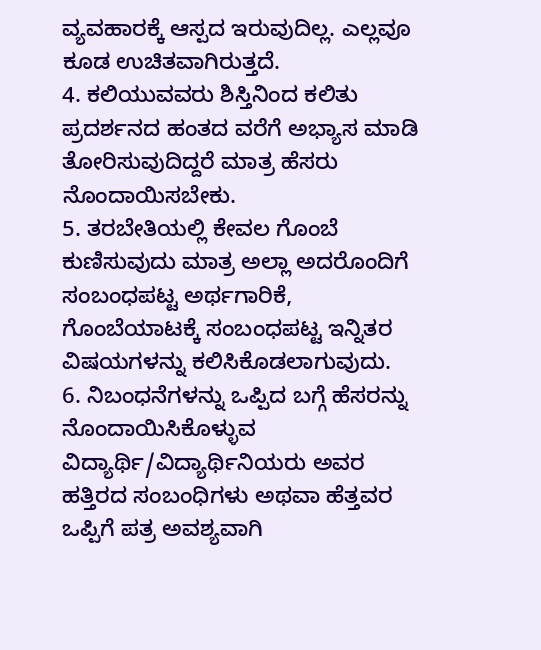ವ್ಯವಹಾರಕ್ಕೆ ಆಸ್ಪದ ಇರುವುದಿಲ್ಲ. ಎಲ್ಲವೂ ಕೂಡ ಉಚಿತವಾಗಿರುತ್ತದೆ.
4. ಕಲಿಯುವವರು ಶಿಸ್ತಿನಿಂದ ಕಲಿತು ಪ್ರದರ್ಶನದ ಹಂತದ ವರೆಗೆ ಅಭ್ಯಾಸ ಮಾಡಿ ತೋರಿಸುವುದಿದ್ದರೆ ಮಾತ್ರ ಹೆಸರು ನೊಂದಾಯಿಸಬೇಕು.
5. ತರಬೇತಿಯಲ್ಲಿ ಕೇವಲ ಗೊಂಬೆ ಕುಣಿಸುವುದು ಮಾತ್ರ ಅಲ್ಲಾ ಅದರೊಂದಿಗೆ ಸಂಬಂಧಪಟ್ಟ ಅರ್ಥಗಾರಿಕೆ, ಗೊಂಬೆಯಾಟಕ್ಕೆ ಸಂಬಂಧಪಟ್ಟ ಇನ್ನಿತರ ವಿಷಯಗಳನ್ನು ಕಲಿಸಿಕೊಡಲಾಗುವುದು.
6. ನಿಬಂಧನೆಗಳನ್ನು ಒಪ್ಪಿದ ಬಗ್ಗೆ ಹೆಸರನ್ನು ನೊಂದಾಯಿಸಿಕೊಳ್ಳುವ ವಿದ್ಯಾರ್ಥಿ/ವಿದ್ಯಾರ್ಥಿನಿಯರು ಅವರ ಹತ್ತಿರದ ಸಂಬಂಧಿಗಳು ಅಥವಾ ಹೆತ್ತವರ ಒಪ್ಪಿಗೆ ಪತ್ರ ಅವಶ್ಯವಾಗಿ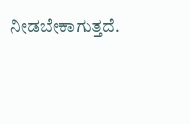ನೀಡಬೇಕಾಗುತ್ತದೆ.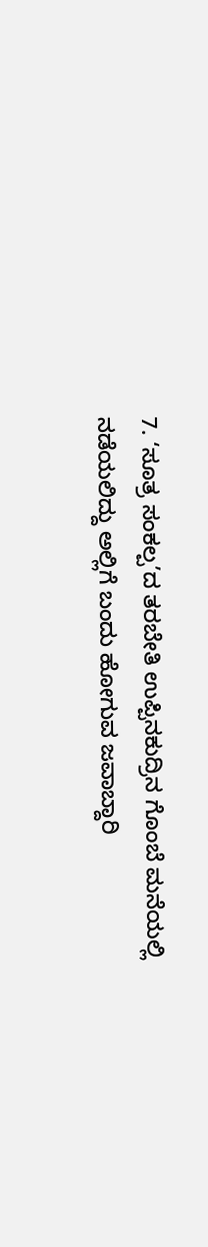7. ‘ಸೂತ್ರ ಸಂಕಲ್ಪ’ದ ತರಬೇತಿ ಉಪ್ಪಿನಕುದ್ರಿನ ಗೊಂಬೆ ಮನೆಯಲ್ಲಿ ನಡೆಯಲಿದ್ದು ಅಲ್ಲಿಗೆ ಬಂದು ಹೋಗುವ ಜವಾಬ್ದಾರಿ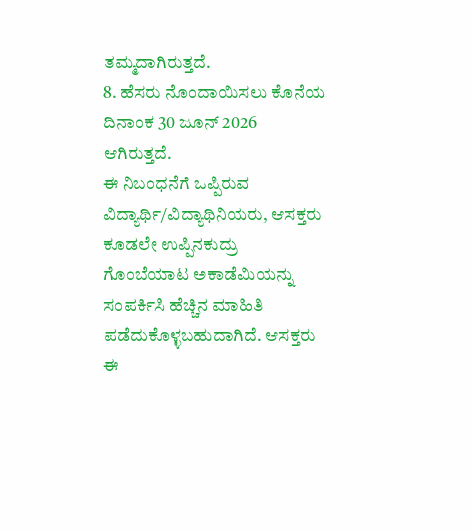ತಮ್ಮದಾಗಿರುತ್ತದೆ.
8. ಹೆಸರು ನೊಂದಾಯಿಸಲು ಕೊನೆಯ ದಿನಾಂಕ 30 ಜೂನ್ 2026 ಆಗಿರುತ್ತದೆ.
ಈ ನಿಬಂಧನೆಗೆ ಒಪ್ಪಿರುವ ವಿದ್ಯಾರ್ಥಿ/ವಿದ್ಯಾಥಿನಿಯರು, ಆಸಕ್ತರು ಕೂಡಲೇ ಉಪ್ಪಿನಕುದ್ರು ಗೊಂಬೆಯಾಟ ಅಕಾಡೆಮಿಯನ್ನು ಸಂಪರ್ಕಿಸಿ ಹೆಚ್ಚಿನ ಮಾಹಿತಿ ಪಡೆದುಕೊಳ್ಳಬಹುದಾಗಿದೆ. ಆಸಕ್ತರು ಈ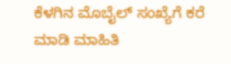ಕೆಳಗಿನ ಮೊಬೈಲ್ ಸಂಖ್ಯೆಗೆ ಕರೆ ಮಾಡಿ ಮಾಹಿತಿ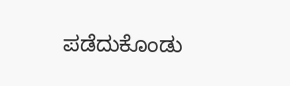ಪಡೆದುಕೊಂಡು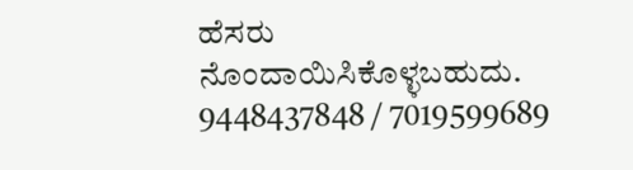ಹೆಸರು ನೊಂದಾಯಿಸಿಕೊಳ್ಳಬಹುದು. 9448437848 / 7019599689